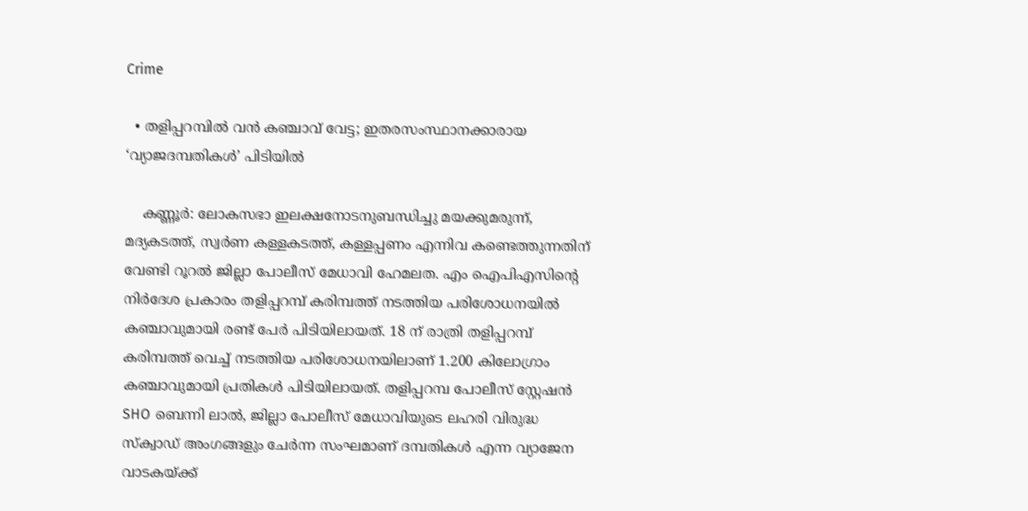Crime

  • തളിപ്പറമ്പില്‍ വന്‍ കഞ്ചാവ് വേട്ട; ഇതരസംസ്ഥാനക്കാരായ ‘വ്യാജദമ്പതികള്‍’ പിടിയില്‍

    കണ്ണൂര്‍: ലോകസഭാ ഇലക്ഷനോടനുബന്ധിച്ചു മയക്കുമരുന്ന്, മദ്യകടത്ത്, സ്വര്‍ണ കള്ളകടത്ത്, കള്ളപ്പണം എന്നിവ കണ്ടെത്തുന്നതിന് വേണ്ടി റൂറല്‍ ജില്ലാ പോലീസ് മേധാവി ഹേമലത. എം ഐപിഎസിന്റെ നിര്‍ദേശ പ്രകാരം തളിപ്പറമ്പ് കരിമ്പത്ത് നടത്തിയ പരിശോധനയില്‍ കഞ്ചാവുമായി രണ്ട് പേര്‍ പിടിയിലായത്. 18 ന് രാത്രി തളിപ്പറമ്പ് കരിമ്പത്ത് വെച്ച് നടത്തിയ പരിശോധനയിലാണ് 1.200 കിലോഗ്രാം കഞ്ചാവുമായി പ്രതികള്‍ പിടിയിലായത്. തളിപ്പറമ്പ പോലീസ് സ്റ്റേഷന്‍ SHO ബെന്നി ലാല്‍, ജില്ലാ പോലീസ് മേധാവിയുടെ ലഹരി വിരുദ്ധ സ്‌ക്വാഡ് അംഗങ്ങളും ചേര്‍ന്ന സംഘമാണ് ദമ്പതികള്‍ എന്ന വ്യാജേന വാടകയ്ക്ക്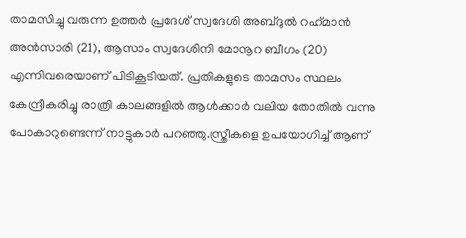താമസിച്ചു വരുന്ന ഉത്തര്‍ പ്രദേശ് സ്വദേശി അബ്ദുല്‍ റഹ്‌മാന്‍ അന്‍സാരി (21), ആസാം സ്വദേശിനി മോനൂറ ബീഗം (20) എന്നിവരെയാണ് പിടികൂടിയത്. പ്രതികളുടെ താമസം സ്ഥലം കേന്ദ്രീകരിച്ചു രാത്രി കാലങ്ങളില്‍ ആള്‍ക്കാര്‍ വലിയ തോതില്‍ വന്നു പോകാറുണ്ടെന്ന് നാട്ടുകാര്‍ പറഞ്ഞു.സ്ത്രീകളെ ഉപയോഗിച്ച് ആണ്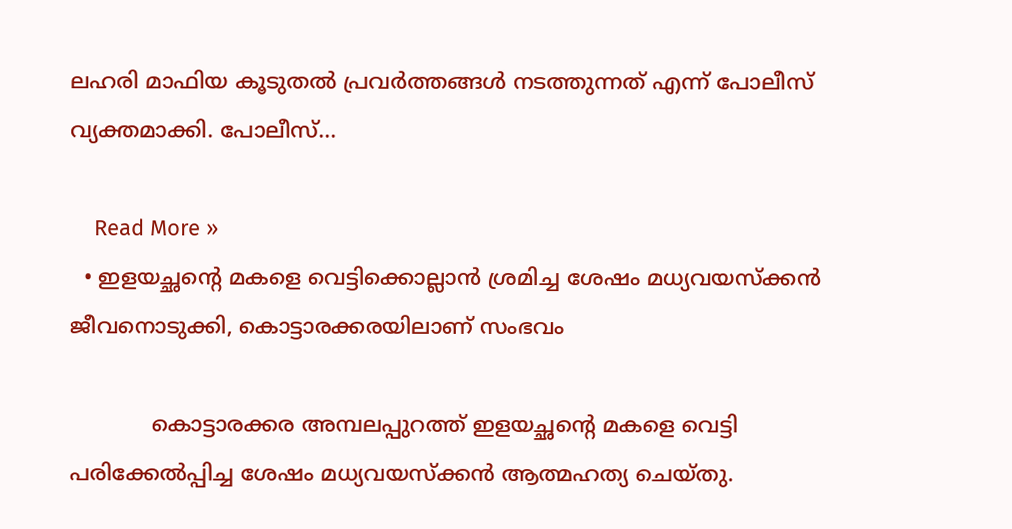ലഹരി മാഫിയ കൂടുതല്‍ പ്രവര്‍ത്തങ്ങള്‍ നടത്തുന്നത് എന്ന് പോലീസ് വ്യക്തമാക്കി. പോലീസ്…

    Read More »
  • ഇളയച്ഛന്റെ മകളെ വെട്ടിക്കൊല്ലാൻ ശ്രമിച്ച ശേഷം മധ്യവയസ്ക്കൻ ജീവനൊടുക്കി, കൊട്ടാരക്കരയിലാണ് സംഭവം

            കൊട്ടാരക്കര അമ്പലപ്പുറത്ത് ഇളയച്ഛന്റെ മകളെ വെട്ടി പരിക്കേല്‍പ്പിച്ച ശേഷം മധ്യവയസ്ക്കൻ ആത്മഹത്യ ചെയ്തു.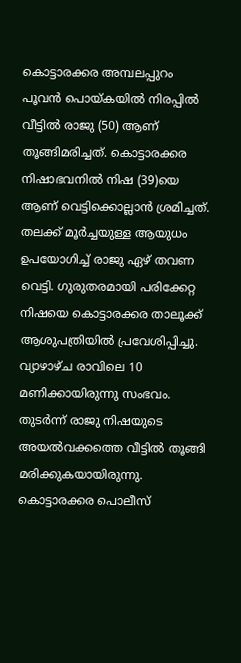കൊട്ടാരക്കര അമ്പലപ്പുറം പൂവന്‍ പൊയ്കയില്‍ നിരപ്പില്‍ വീട്ടില്‍ രാജു (50) ആണ് തൂങ്ങിമരിച്ചത്. കൊട്ടാരക്കര നിഷാഭവനില്‍ നിഷ (39)യെ ആണ് വെട്ടിക്കൊല്ലാൻ ശ്രമിച്ചത്. തലക്ക് മൂര്‍ച്ചയുള്ള ആയുധം ഉപയോഗിച്ച് രാജു ഏഴ് തവണ വെട്ടി. ഗുരുതരമായി പരിക്കേറ്റ നിഷയെ കൊട്ടാരക്കര താലൂക്ക് ആശുപത്രിയില്‍ പ്രവേശിപ്പിച്ചു. വ്യാഴാഴ്ച രാവിലെ 10 മണിക്കായിരുന്നു സംഭവം.   തുടർന്ന് രാജു നിഷയുടെ അയൽവക്കത്തെ വീട്ടില്‍ തൂങ്ങി മരിക്കുകയായിരുന്നു. കൊട്ടാരക്കര പൊലീസ്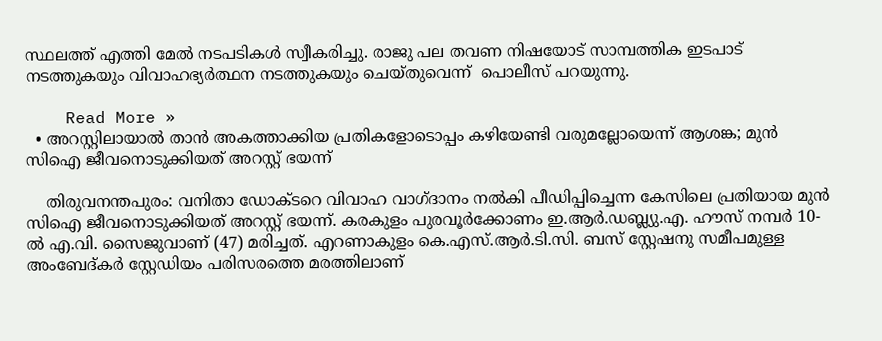സ്ഥലത്ത് എത്തി മേല്‍ നടപടികള്‍ സ്വീകരിച്ചു. രാജു പല തവണ നിഷയോട് സാമ്പത്തിക ഇടപാട് നടത്തുകയും വിവാഹഭ്യര്‍ത്ഥന നടത്തുകയും ചെയ്തുവെന്ന്  പൊലീസ് പറയുന്നു.

    Read More »
  • അറസ്റ്റിലായാല്‍ താന്‍ അകത്താക്കിയ പ്രതികളോടൊപ്പം കഴിയേണ്ടി വരുമല്ലോയെന്ന് ആശങ്ക; മുന്‍ സിഐ ജീവനൊടുക്കിയത് അറസ്റ്റ് ഭയന്ന്

    തിരുവനന്തപുരം: വനിതാ ഡോക്ടറെ വിവാഹ വാഗ്ദാനം നല്‍കി പീഡിപ്പിച്ചെന്ന കേസിലെ പ്രതിയായ മുന്‍ സിഐ ജീവനൊടുക്കിയത് അറസ്റ്റ് ഭയന്ന്. കരകുളം പുരവൂര്‍ക്കോണം ഇ.ആര്‍.ഡബ്ല്യു.എ. ഹൗസ് നമ്പര്‍ 10-ല്‍ എ.വി. സൈജുവാണ് (47) മരിച്ചത്. എറണാകുളം കെ.എസ്.ആര്‍.ടി.സി. ബസ് സ്റ്റേഷനു സമീപമുള്ള അംബേദ്കര്‍ സ്റ്റേഡിയം പരിസരത്തെ മരത്തിലാണ്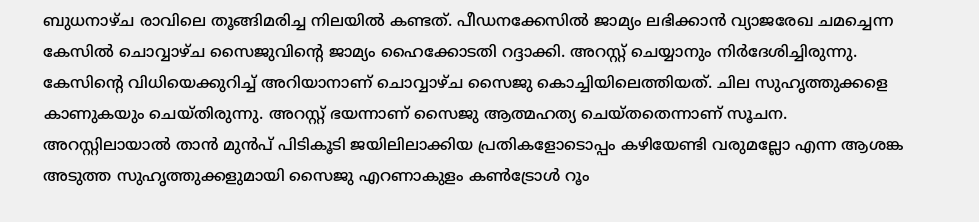ബുധനാഴ്ച രാവിലെ തൂങ്ങിമരിച്ച നിലയില്‍ കണ്ടത്. പീഡനക്കേസില്‍ ജാമ്യം ലഭിക്കാന്‍ വ്യാജരേഖ ചമച്ചെന്ന കേസില്‍ ചൊവ്വാഴ്ച സൈജുവിന്റെ ജാമ്യം ഹൈക്കോടതി റദ്ദാക്കി. അറസ്റ്റ് ചെയ്യാനും നിര്‍ദേശിച്ചിരുന്നു. കേസിന്റെ വിധിയെക്കുറിച്ച് അറിയാനാണ് ചൊവ്വാഴ്ച സൈജു കൊച്ചിയിലെത്തിയത്. ചില സുഹൃത്തുക്കളെ കാണുകയും ചെയ്തിരുന്നു. അറസ്റ്റ് ഭയന്നാണ് സൈജു ആത്മഹത്യ ചെയ്തതെന്നാണ് സൂചന. അറസ്റ്റിലായാല്‍ താന്‍ മുന്‍പ് പിടികൂടി ജയിലിലാക്കിയ പ്രതികളോടൊപ്പം കഴിയേണ്ടി വരുമല്ലോ എന്ന ആശങ്ക അടുത്ത സുഹൃത്തുക്കളുമായി സൈജു എറണാകുളം കണ്‍ട്രോള്‍ റൂം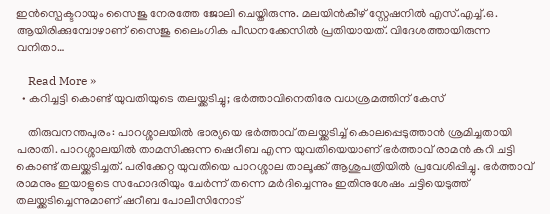ഇന്‍സ്പെക്ടറായും സൈജു നേരത്തേ ജോലി ചെയ്തിരുന്നു. മലയിന്‍കീഴ് സ്റ്റേഷനില്‍ എസ്.എച്ച്.ഒ. ആയിരിക്കുമ്പോഴാണ് സൈജു ലൈംഗിക പീഡനക്കേസില്‍ പ്രതിയായത്. വിദേശത്തായിരുന്ന വനിതാ…

    Read More »
  • കറിച്ചട്ടി കൊണ്ട് യുവതിയുടെ തലയ്ക്കടിച്ചു; ഭര്‍ത്താവിനെതിരേ വധശ്രമത്തിന് കേസ്

    തിരുവനന്തപുരം: പാറശ്ശാലയില്‍ ഭാര്യയെ ഭര്‍ത്താവ് തലയ്ക്കടിച്ച് കൊലപ്പെടുത്താന്‍ ശ്രമിച്ചതായി പരാതി. പാറശ്ശാലയില്‍ താമസിക്കുന്ന ഷെറീബ എന്ന യുവതിയെയാണ് ഭര്‍ത്താവ് രാമന്‍ കറി ചട്ടി കൊണ്ട് തലയ്ക്കടിച്ചത്. പരിക്കേറ്റ യുവതിയെ പാറശ്ശാല താലൂക്ക് ആശുപത്രിയില്‍ പ്രവേശിപ്പിച്ചു. ഭര്‍ത്താവ് രാമനും ഇയാളുടെ സഹോദരിയും ചേര്‍ന്ന് തന്നെ മര്‍ദിച്ചെന്നും ഇതിനുശേഷം ചട്ടിയെടുത്ത് തലയ്ക്കടിച്ചെന്നുമാണ് ഷറീബ പോലീസിനോട്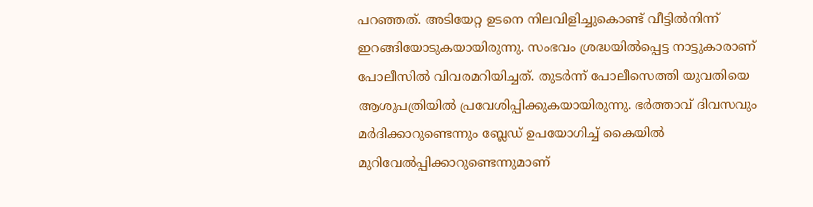പറഞ്ഞത്. അടിയേറ്റ ഉടനെ നിലവിളിച്ചുകൊണ്ട് വീട്ടില്‍നിന്ന് ഇറങ്ങിയോടുകയായിരുന്നു. സംഭവം ശ്രദ്ധയില്‍പ്പെട്ട നാട്ടുകാരാണ് പോലീസില്‍ വിവരമറിയിച്ചത്. തുടര്‍ന്ന് പോലീസെത്തി യുവതിയെ ആശുപത്രിയില്‍ പ്രവേശിപ്പിക്കുകയായിരുന്നു. ഭര്‍ത്താവ് ദിവസവും മര്‍ദിക്കാറുണ്ടെന്നും ബ്ലേഡ് ഉപയോഗിച്ച് കൈയില്‍ മുറിവേല്‍പ്പിക്കാറുണ്ടെന്നുമാണ്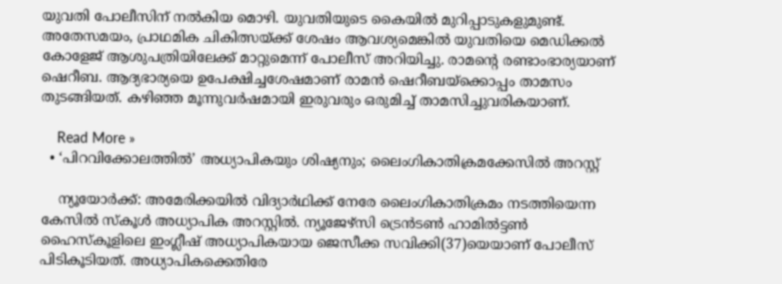യുവതി പോലീസിന് നല്‍കിയ മൊഴി. യുവതിയുടെ കൈയില്‍ മുറിപ്പാടുകളുമുണ്ട്. അതേസമയം, പ്രാഥമിക ചികിത്സയ്ക്ക് ശേഷം ആവശ്യമെങ്കില്‍ യുവതിയെ മെഡിക്കല്‍ കോളേജ് ആശുപത്രിയിലേക്ക് മാറ്റുമെന്ന് പോലീസ് അറിയിച്ചു. രാമന്റെ രണ്ടാംഭാര്യയാണ് ഷെറീബ. ആദ്യഭാര്യയെ ഉപേക്ഷിച്ചശേഷമാണ് രാമന്‍ ഷെറീബയ്ക്കൊപ്പം താമസം തുടങ്ങിയത്. കഴിഞ്ഞ മൂന്നുവര്‍ഷമായി ഇരുവരും ഒരുമിച്ച് താമസിച്ചുവരികയാണ്.

    Read More »
  • ‘പിറവിക്കോലത്തില്‍’ അധ്യാപികയും ശിഷ്യനും; ലൈംഗികാതിക്രമക്കേസില്‍ അറസ്റ്റ്

    ന്യൂയോര്‍ക്ക്: അമേരിക്കയില്‍ വിദ്യാര്‍ഥിക്ക് നേരേ ലൈംഗികാതിക്രമം നടത്തിയെന്ന കേസില്‍ സ്‌കൂള്‍ അധ്യാപിക അറസ്റ്റില്‍. ന്യൂജേഴ്സി ട്രെന്‍ടണ്‍ ഹാമില്‍ട്ടണ്‍ ഹൈസ്‌കൂളിലെ ഇംഗ്ലീഷ് അധ്യാപികയായ ജെസീക്ക സവിക്കി(37)യെയാണ് പോലീസ് പിടികൂടിയത്. അധ്യാപികക്കെതിരേ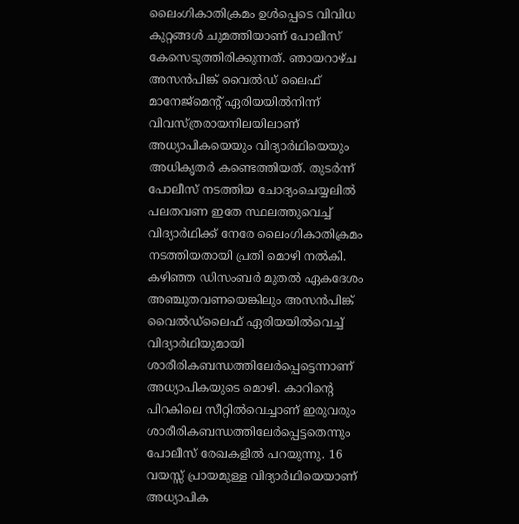ലൈംഗികാതിക്രമം ഉള്‍പ്പെടെ വിവിധ കുറ്റങ്ങള്‍ ചുമത്തിയാണ് പോലീസ് കേസെടുത്തിരിക്കുന്നത്. ഞായറാഴ്ച അസന്‍പിങ്ക് വൈല്‍ഡ് ലൈഫ് മാനേജ്മെന്റ് ഏരിയയില്‍നിന്ന് വിവസ്ത്രരായനിലയിലാണ് അധ്യാപികയെയും വിദ്യാര്‍ഥിയെയും അധികൃതര്‍ കണ്ടെത്തിയത്. തുടര്‍ന്ന് പോലീസ് നടത്തിയ ചോദ്യംചെയ്യലില്‍ പലതവണ ഇതേ സ്ഥലത്തുവെച്ച് വിദ്യാര്‍ഥിക്ക് നേരേ ലൈംഗികാതിക്രമം നടത്തിയതായി പ്രതി മൊഴി നല്‍കി. കഴിഞ്ഞ ഡിസംബര്‍ മുതല്‍ ഏകദേശം അഞ്ചുതവണയെങ്കിലും അസന്‍പിങ്ക് വൈല്‍ഡ്ലൈഫ് ഏരിയയില്‍വെച്ച് വിദ്യാര്‍ഥിയുമായി ശാരീരികബന്ധത്തിലേര്‍പ്പെട്ടെന്നാണ് അധ്യാപികയുടെ മൊഴി. കാറിന്റെ പിറകിലെ സീറ്റില്‍വെച്ചാണ് ഇരുവരും ശാരീരികബന്ധത്തിലേര്‍പ്പെട്ടതെന്നും പോലീസ് രേഖകളില്‍ പറയുന്നു. 16 വയസ്സ് പ്രായമുള്ള വിദ്യാര്‍ഥിയെയാണ് അധ്യാപിക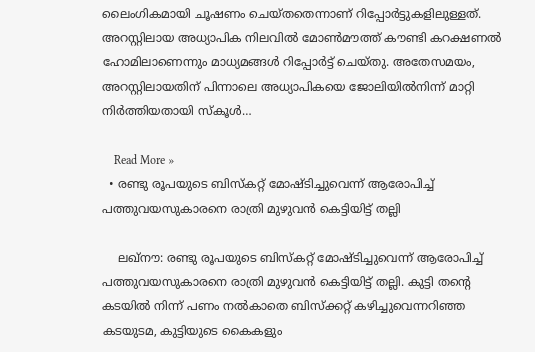ലൈംഗികമായി ചൂഷണം ചെയ്തതെന്നാണ് റിപ്പോര്‍ട്ടുകളിലുള്ളത്. അറസ്റ്റിലായ അധ്യാപിക നിലവില്‍ മോണ്‍മൗത്ത് കൗണ്ടി കറക്ഷണല്‍ ഹോമിലാണെന്നും മാധ്യമങ്ങള്‍ റിപ്പോര്‍ട്ട് ചെയ്തു. അതേസമയം, അറസ്റ്റിലായതിന് പിന്നാലെ അധ്യാപികയെ ജോലിയില്‍നിന്ന് മാറ്റി നിര്‍ത്തിയതായി സ്‌കൂള്‍…

    Read More »
  • രണ്ടു രൂപയുടെ ബിസ്‌കറ്റ് മോഷ്ടിച്ചുവെന്ന് ആരോപിച്ച് പത്തുവയസുകാരനെ രാത്രി മുഴുവന്‍ കെട്ടിയിട്ട് തല്ലി

    ലഖ്‌നൗ: രണ്ടു രൂപയുടെ ബിസ്‌കറ്റ് മോഷ്ടിച്ചുവെന്ന് ആരോപിച്ച് പത്തുവയസുകാരനെ രാത്രി മുഴുവന്‍ കെട്ടിയിട്ട് തല്ലി. കുട്ടി തന്റെ കടയില്‍ നിന്ന് പണം നല്‍കാതെ ബിസ്‌ക്കറ്റ് കഴിച്ചുവെന്നറിഞ്ഞ കടയുടമ, കുട്ടിയുടെ കൈകളും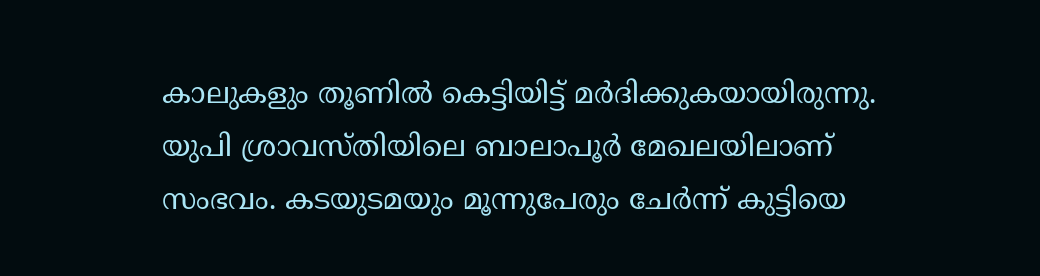കാലുകളും തൂണില്‍ കെട്ടിയിട്ട് മര്‍ദിക്കുകയായിരുന്നു. യുപി ശ്രാവസ്തിയിലെ ബാലാപൂര്‍ മേഖലയിലാണ് സംഭവം. കടയുടമയും മൂന്നുപേരും ചേര്‍ന്ന് കുട്ടിയെ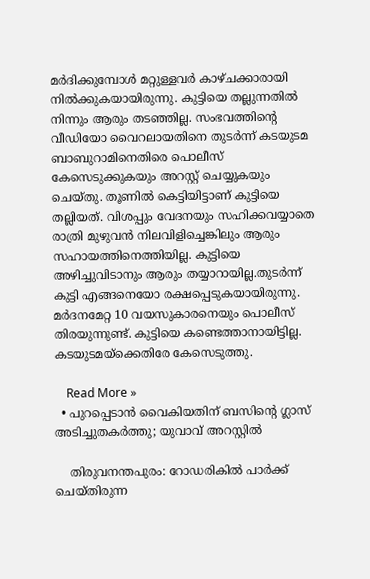മര്‍ദിക്കുമ്പോള്‍ മറ്റുള്ളവര്‍ കാഴ്ചക്കാരായി നില്‍ക്കുകയായിരുന്നു. കുട്ടിയെ തല്ലുന്നതില്‍ നിന്നും ആരും തടഞ്ഞില്ല. സംഭവത്തിന്റെ വീഡിയോ വൈറലായതിനെ തുടര്‍ന്ന് കടയുടമ ബാബുറാമിനെതിരെ പൊലീസ് കേസെടുക്കുകയും അറസ്റ്റ് ചെയ്യുകയും ചെയ്തു. തൂണില്‍ കെട്ടിയിട്ടാണ് കുട്ടിയെ തല്ലിയത്. വിശപ്പും വേദനയും സഹിക്കവയ്യാതെ രാത്രി മുഴുവന്‍ നിലവിളിച്ചെങ്കിലും ആരും സഹായത്തിനെത്തിയില്ല. കുട്ടിയെ അഴിച്ചുവിടാനും ആരും തയ്യാറായില്ല.തുടര്‍ന്ന് കുട്ടി എങ്ങനെയോ രക്ഷപ്പെടുകയായിരുന്നു. മര്‍ദനമേറ്റ 10 വയസുകാരനെയും പൊലീസ് തിരയുന്നുണ്ട്. കുട്ടിയെ കണ്ടെത്താനായിട്ടില്ല. കടയുടമയ്‌ക്കെതിരേ കേസെടുത്തു.

    Read More »
  • പുറപ്പെടാന്‍ വൈകിയതിന് ബസിന്റെ ഗ്ലാസ് അടിച്ചുതകര്‍ത്തു; യുവാവ് അറസ്റ്റില്‍

    തിരുവനന്തപുരം: റോഡരികില്‍ പാര്‍ക്ക് ചെയ്തിരുന്ന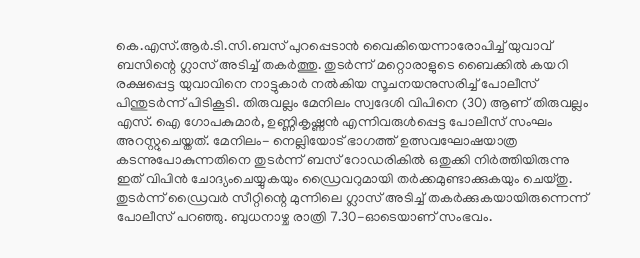കെ.എസ്.ആര്‍.ടി.സി.ബസ് പുറപ്പെടാന്‍ വൈകിയെന്നാരോപിച്ച് യുവാവ് ബസിന്റെ ഗ്ലാസ് അടിച്ച് തകര്‍ത്തു. തുടര്‍ന്ന് മറ്റൊരാളുടെ ബൈക്കില്‍ കയറി രക്ഷപ്പെട്ട യുവാവിനെ നാട്ടുകാര്‍ നല്‍കിയ സൂചനയനുസരിച്ച് പോലീസ് പിന്തുടര്‍ന്ന് പിടികൂടി. തിരുവല്ലം മേനിലം സ്വദേശി വിപിനെ (30) ആണ് തിരുവല്ലം എസ്. ഐ ഗോപകുമാര്‍, ഉണ്ണികൃഷ്ണന്‍ എന്നിവരുള്‍പ്പെട്ട പോലീസ് സംഘം അറസ്റ്റുചെയ്തത്. മേനിലം- നെല്ലിയോട് ഭാഗത്ത് ഉത്സവഘോഷയാത്ര കടന്നുപോകുന്നതിനെ തുടര്‍ന്ന് ബസ് റോഡരികില്‍ ഒതുക്കി നിര്‍ത്തിയിരുന്നു ഇത് വിപിന്‍ ചോദ്യംചെയ്യുകയും ഡ്രൈവറുമായി തര്‍ക്കമുണ്ടാക്കുകയും ചെയ്തു. തുടര്‍ന്ന് ഡ്രൈവര്‍ സീറ്റിന്റെ മുന്നിലെ ഗ്ലാസ് അടിച്ച് തകര്‍ക്കുകയായിരുന്നെന്ന് പോലീസ് പറഞ്ഞു. ബുധനാഴ്ച രാത്രി 7.30-ഓടെയാണ് സംഭവം.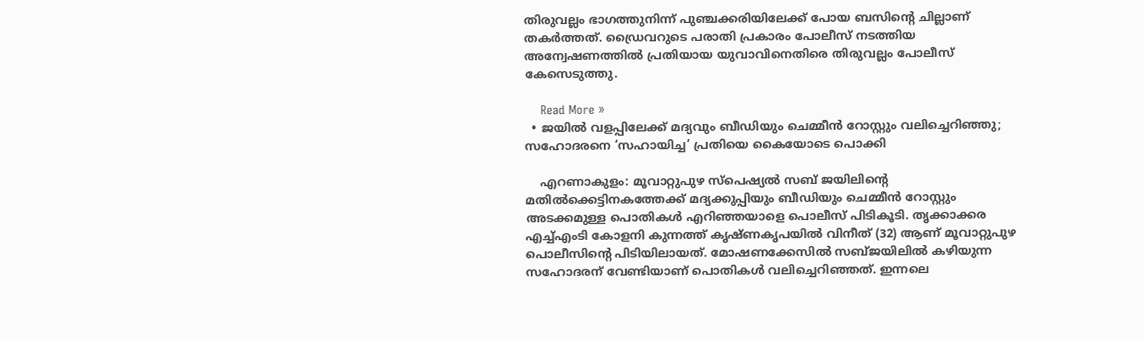തിരുവല്ലം ഭാഗത്തുനിന്ന് പുഞ്ചക്കരിയിലേക്ക് പോയ ബസിന്റെ ചില്ലാണ് തകര്‍ത്തത്. ഡ്രൈവറുടെ പരാതി പ്രകാരം പോലീസ് നടത്തിയ അന്വേഷണത്തില്‍ പ്രതിയായ യുവാവിനെതിരെ തിരുവല്ലം പോലീസ് കേസെടുത്തു.

    Read More »
  • ജയില്‍ വളപ്പിലേക്ക് മദ്യവും ബീഡിയും ചെമ്മീന്‍ റോസ്റ്റും വലിച്ചെറിഞ്ഞു; സഹോദരനെ ‘സഹായിച്ച’ പ്രതിയെ കൈയോടെ പൊക്കി

    എറണാകുളം: മൂവാറ്റുപുഴ സ്പെഷ്യല്‍ സബ് ജയിലിന്റെ മതില്‍ക്കെട്ടിനകത്തേക്ക് മദ്യക്കുപ്പിയും ബീഡിയും ചെമ്മീന്‍ റോസ്റ്റും അടക്കമുള്ള പൊതികള്‍ എറിഞ്ഞയാളെ പൊലീസ് പിടികൂടി. തൃക്കാക്കര എച്ച്എംടി കോളനി കുന്നത്ത് കൃഷ്ണകൃപയില്‍ വിനീത് (32) ആണ് മൂവാറ്റുപുഴ പൊലീസിന്റെ പിടിയിലായത്. മോഷണക്കേസില്‍ സബ്ജയിലില്‍ കഴിയുന്ന സഹോദരന് വേണ്ടിയാണ് പൊതികള്‍ വലിച്ചെറിഞ്ഞത്. ഇന്നലെ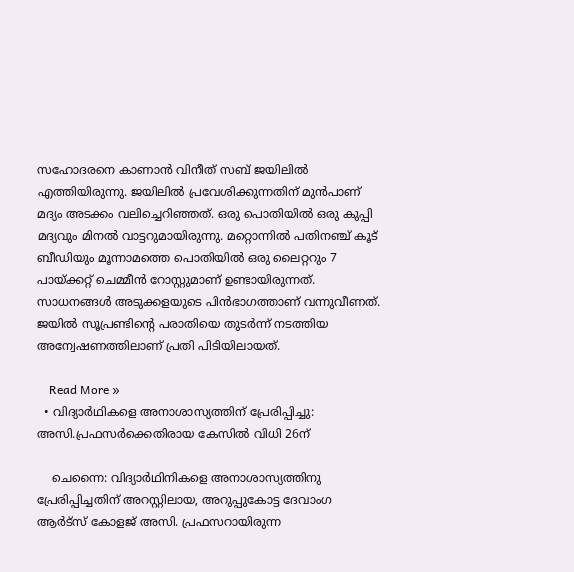സഹോദരനെ കാണാന്‍ വിനീത് സബ് ജയിലില്‍ എത്തിയിരുന്നു. ജയിലില്‍ പ്രവേശിക്കുന്നതിന് മുന്‍പാണ് മദ്യം അടക്കം വലിച്ചെറിഞ്ഞത്. ഒരു പൊതിയില്‍ ഒരു കുപ്പി മദ്യവും മിനല്‍ വാട്ടറുമായിരുന്നു. മറ്റൊന്നില്‍ പതിനഞ്ച് കൂട് ബീഡിയും മൂന്നാമത്തെ പൊതിയില്‍ ഒരു ലൈറ്ററും 7 പായ്ക്കറ്റ് ചെമ്മീന്‍ റോസ്റ്റുമാണ് ഉണ്ടായിരുന്നത്. സാധനങ്ങള്‍ അടുക്കളയുടെ പിന്‍ഭാഗത്താണ് വന്നുവീണത്. ജയില്‍ സൂപ്രണ്ടിന്റെ പരാതിയെ തുടര്‍ന്ന് നടത്തിയ അന്വേഷണത്തിലാണ് പ്രതി പിടിയിലായത്.

    Read More »
  • വിദ്യാര്‍ഥികളെ അനാശാസ്യത്തിന് പ്രേരിപ്പിച്ചു: അസി.പ്രഫസര്‍ക്കെതിരായ കേസില്‍ വിധി 26ന്

    ചെന്നൈ: വിദ്യാര്‍ഥിനികളെ അനാശാസ്യത്തിനു പ്രേരിപ്പിച്ചതിന് അറസ്റ്റിലായ, അറുപ്പുകോട്ട ദേവാംഗ ആര്‍ട്‌സ് കോളജ് അസി. പ്രഫസറായിരുന്ന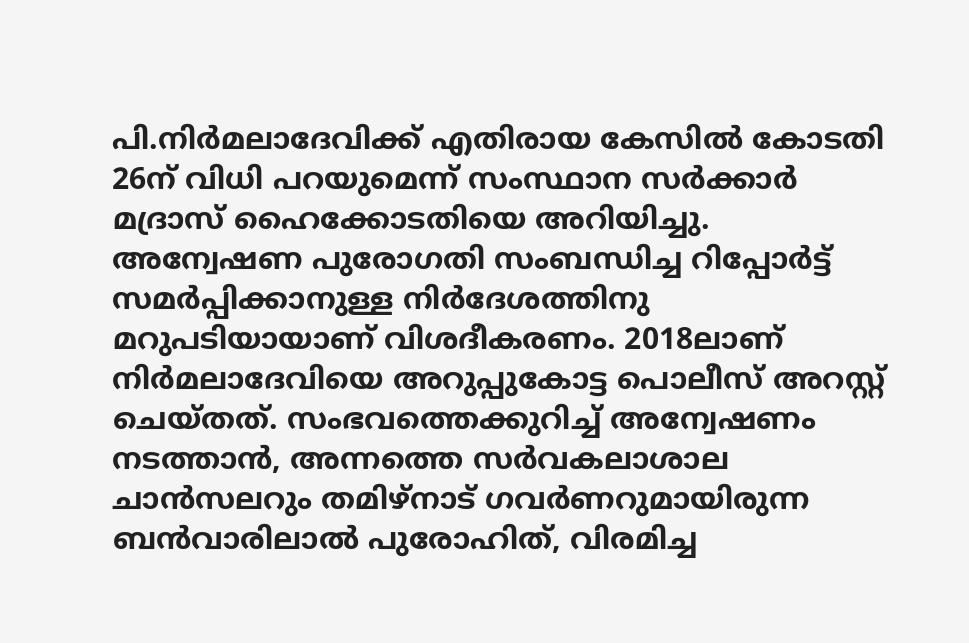പി.നിര്‍മലാദേവിക്ക് എതിരായ കേസില്‍ കോടതി 26ന് വിധി പറയുമെന്ന് സംസ്ഥാന സര്‍ക്കാര്‍ മദ്രാസ് ഹൈക്കോടതിയെ അറിയിച്ചു. അന്വേഷണ പുരോഗതി സംബന്ധിച്ച റിപ്പോര്‍ട്ട് സമര്‍പ്പിക്കാനുള്ള നിര്‍ദേശത്തിനു മറുപടിയായാണ് വിശദീകരണം. 2018ലാണ് നിര്‍മലാദേവിയെ അറുപ്പുകോട്ട പൊലീസ് അറസ്റ്റ് ചെയ്തത്. സംഭവത്തെക്കുറിച്ച് അന്വേഷണം നടത്താന്‍, അന്നത്തെ സര്‍വകലാശാല ചാന്‍സലറും തമിഴ്‌നാട് ഗവര്‍ണറുമായിരുന്ന ബന്‍വാരിലാല്‍ പുരോഹിത്, വിരമിച്ച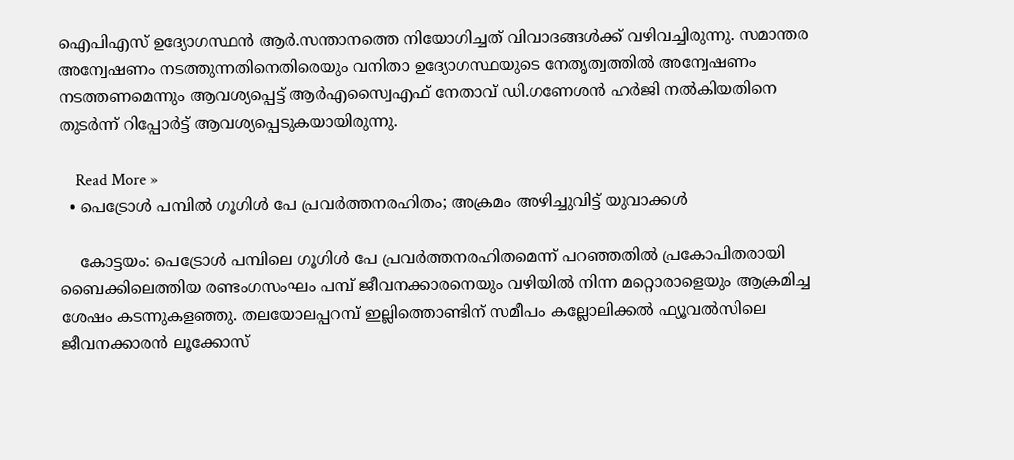ഐപിഎസ് ഉദ്യോഗസ്ഥന്‍ ആര്‍.സന്താനത്തെ നിയോഗിച്ചത് വിവാദങ്ങള്‍ക്ക് വഴിവച്ചിരുന്നു. സമാന്തര അന്വേഷണം നടത്തുന്നതിനെതിരെയും വനിതാ ഉദ്യോഗസ്ഥയുടെ നേതൃത്വത്തില്‍ അന്വേഷണം നടത്തണമെന്നും ആവശ്യപ്പെട്ട് ആര്‍എസ്വൈഎഫ് നേതാവ് ഡി.ഗണേശന്‍ ഹര്‍ജി നല്‍കിയതിനെ തുടര്‍ന്ന് റിപ്പോര്‍ട്ട് ആവശ്യപ്പെടുകയായിരുന്നു.

    Read More »
  • പെട്രോള്‍ പമ്പില്‍ ഗൂഗിള്‍ പേ പ്രവര്‍ത്തനരഹിതം; അക്രമം അഴിച്ചുവിട്ട് യുവാക്കള്‍

    കോട്ടയം: പെട്രോള്‍ പമ്പിലെ ഗൂഗിള്‍ പേ പ്രവര്‍ത്തനരഹിതമെന്ന് പറഞ്ഞതില്‍ പ്രകോപിതരായി ബൈക്കിലെത്തിയ രണ്ടംഗസംഘം പമ്പ് ജീവനക്കാരനെയും വഴിയില്‍ നിന്ന മറ്റൊരാളെയും ആക്രമിച്ച ശേഷം കടന്നുകളഞ്ഞു. തലയോലപ്പറമ്പ് ഇല്ലിത്തൊണ്ടിന് സമീപം കല്ലോലിക്കല്‍ ഫ്യൂവല്‍സിലെ ജീവനക്കാരന്‍ ലൂക്കോസ്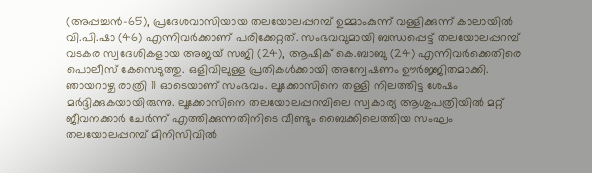(അപ്പച്ചന്‍-65), പ്രദേശവാസിയായ തലയോലപ്പറമ്പ് ഉമ്മാംകുന്ന് വള്ളിക്കുന്ന് കാലായില്‍ വി.പി.ഷാ (46) എന്നിവര്‍ക്കാണ് പരിക്കേറ്റത്. സംഭവവുമായി ബന്ധപ്പെട്ട് തലയോലപ്പറമ്പ് വടകര സ്വദേശികളായ അജയ് സജി (24), ആഷിക് കെ.ബാബു (24) എന്നിവര്‍ക്കെതിരെ പൊലീസ് കേസെടുത്തു. ഒളിവിലുള്ള പ്രതികള്‍ക്കായി അന്വേഷണം ഊര്‍ജ്ജിതമാക്കി. ഞായറാഴ്ച രാത്രി 11 ഓടെയാണ് സംഭവം. ലൂക്കോസിനെ തള്ളി നിലത്തിട്ട ശേഷം മര്‍ദ്ദിക്കുകയായിരുന്നു. ലൂക്കോസിനെ തലയോലപ്പറമ്പിലെ സ്വകാര്യ ആശുപത്രിയില്‍ മറ്റ് ജീവനക്കാര്‍ ചേര്‍ന്ന് എത്തിക്കുന്നതിനിടെ വീണ്ടും ബൈക്കിലെത്തിയ സംഘം തലയോലപ്പറമ്പ് മിനിസിവില്‍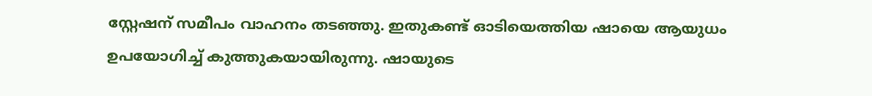സ്റ്റേഷന് സമീപം വാഹനം തടഞ്ഞു. ഇതുകണ്ട് ഓടിയെത്തിയ ഷായെ ആയുധം ഉപയോഗിച്ച് കുത്തുകയായിരുന്നു. ഷായുടെ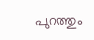പുറത്തും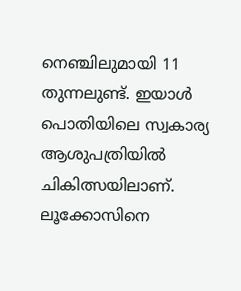നെഞ്ചിലുമായി 11 തുന്നലുണ്ട്. ഇയാള്‍ പൊതിയിലെ സ്വകാര്യ ആശുപത്രിയില്‍ ചികിത്സയിലാണ്. ലൂക്കോസിനെ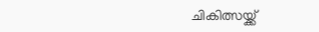ചികിത്സയ്ക്ക്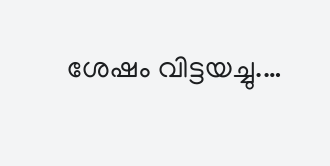ശേഷം വിട്ടയച്ചു.…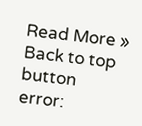Read More »
Back to top button
error: